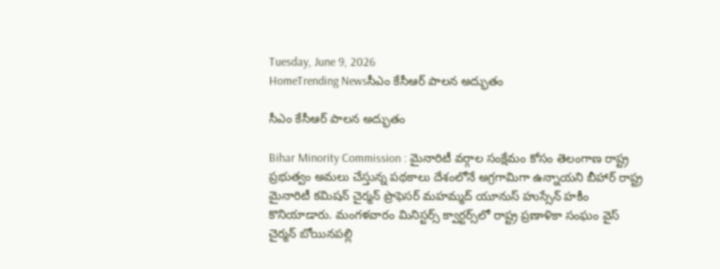Tuesday, June 9, 2026
HomeTrending Newsసీఎం కేసీఆర్ పాలన అద్భుతం

సీఎం కేసీఆర్ పాలన అద్భుతం

Bihar Minority Commission : మైనారిటీ వర్గాల సంక్షేమం కోసం తెలంగాణ రాష్ట్ర ప్రభుత్వం అమలు చేస్తున్న పథకాలు దేశంలోనే అగ్రగామిగా ఉన్నాయని బీహార్ రాష్ట్ర మైనారిటీ కమిషన్ చైర్మన్ ప్రొఫెసర్ మహమ్మద్ యూనుస్ హుస్సేన్ హకీం కొనియాడారు. మంగళవారం మినిస్ట‌ర్స్ క్వార్ట‌ర్స్‌లో రాష్ట్ర ప్రణాళికా సంఘం వైస్ చైర్మన్ బోయినపల్లి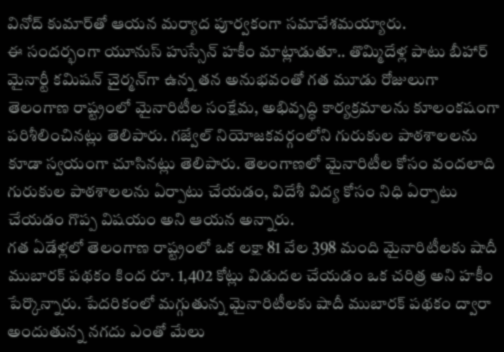వినోద్ కుమార్‌తో ఆయన మర్యాద పూర్వకంగా సమావేశమయ్యారు.
ఈ సందర్భంగా యూనుస్ హుస్సేన్ హకీం మాట్లాడుతూ.. తొమ్మిదేళ్ల పాటు బీహార్ మైనార్టీ కమిషన్ చైర్మన్‌గా ఉన్న తన అనుభవంతో గత మూడు రోజులుగా తెలంగాణ రాష్ట్రంలో మైనారిటీల సంక్షేమ, అభివృద్ధి కార్యక్రమాలను కూలంకషంగా పరిశీలించినట్లు తెలిపారు. గజ్వేల్ నియోజకవర్గంలోని గురుకుల పాఠశాలలను కూడా స్వయంగా చూసినట్లు తెలిపారు. తెలంగాణలో మైనారిటీల కోసం వందలాది గురుకుల పాఠశాలలను ఏర్పాటు చేయడం, విదేశీ విద్య కోసం నిధి ఏర్పాటు చేయడం గొప్ప విషయం అని ఆయన అన్నారు.
గత ఏడేళ్లలో తెలంగాణ రాష్ట్రంలో ఒక లక్షా 81 వేల 398 మంది మైనారిటీలకు షాదీ ముబారక్ పథకం కింద రూ. 1,402 కోట్లు విడుదల చేయడం ఒక చరిత్ర అని హకీం పేర్కొన్నారు. పేదరికంలో మగ్గుతున్న మైనారిటీలకు షాదీ ముబారక్ పథకం ద్వారా అందుతున్న నగదు ఎంతో మేలు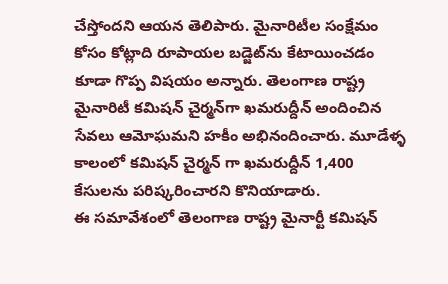చేస్తోందని ఆయన తెలిపారు. మైనారిటీల సంక్షేమం కోసం కోట్లాది రూపాయల బడ్జెట్‌ను కేటాయించడం కూడా గొప్ప విషయం అన్నారు. తెలంగాణ రాష్ట్ర మైనారిటీ కమిషన్ చైర్మన్‌గా ఖమరుద్దీన్ అందించిన సేవలు ఆమోఘమని హకీం అభినందించారు. మూడేళ్ళ కాలంలో కమిషన్ చైర్మన్ గా ఖమరుద్దీన్ 1,400 కేసులను పరిష్కరించారని కొనియాడారు.
ఈ సమావేశంలో తెలంగాణ రాష్ట్ర మైనార్టీ కమిషన్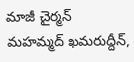మాజీ చైర్మన్ మహమ్మద్ ఖమరుద్దీన్,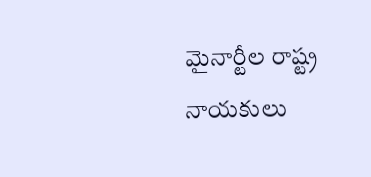మైనార్టీల రాష్ట్ర నాయకులు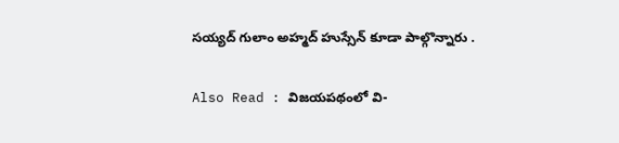సయ్యద్ గులాం అహ్మద్ హుస్సేన్ కూడా పాల్గొన్నారు .

Also Read : విజయపథంలో వి-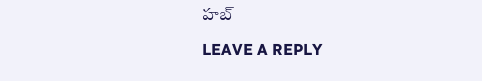హబ్

LEAVE A REPLY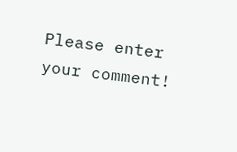Please enter your comment!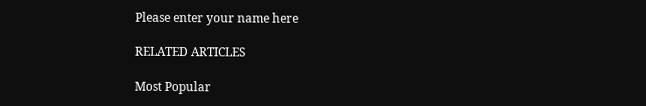Please enter your name here

RELATED ARTICLES

Most Popular